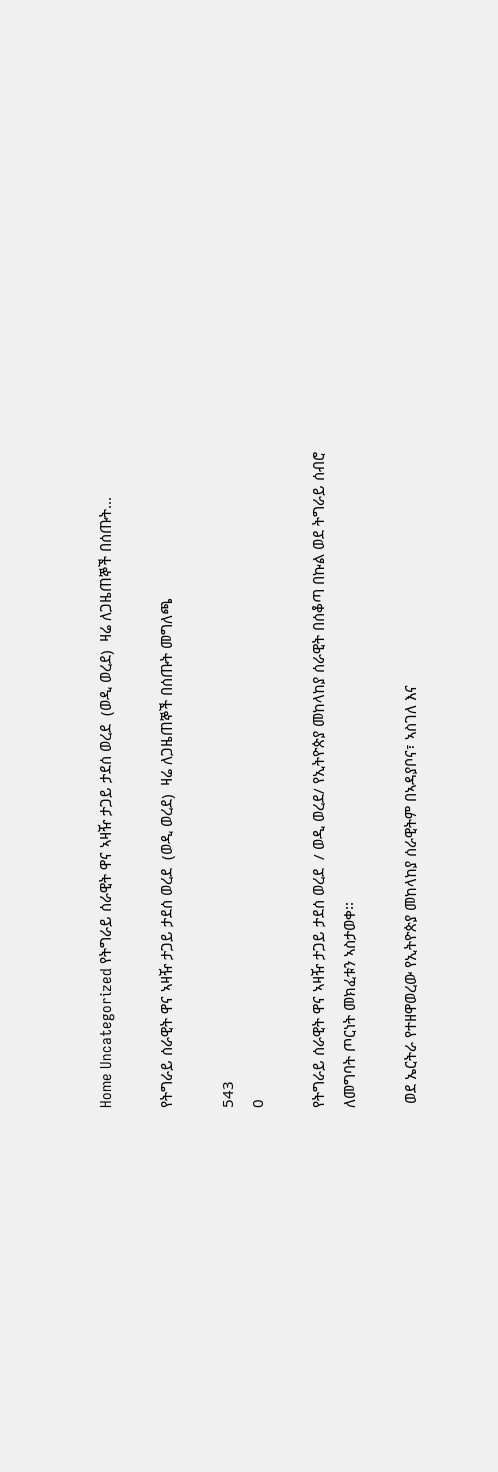Home Uncategorized የትግራይ ሰራዊት ዋና ኣዛዥ ታጋይ ታደሰ ወረደ  (ወዲ ወረደ)  ዛሬ ለጋዜጠኞች በሰጡት...

የትግራይ ሰራዊት ዋና ኣዛዥ ታጋይ ታደሰ ወረደ  (ወዲ ወረደ)  ዛሬ ለጋዜጠኞች በሰጡት መግለጫ

543
0

የትግራይ ሰራዊት ዋና ኣዛዥ ታጋይ ታደሰ ወረደ  / ወዲ ወረደ/ የኢትዮጵያ መከላከያ ሰራዊት በሰቆጣ በኩል ወደ ትግራይ ሰብሮ ለመግባት ጦርነት መክፈቱን ኣስታወቀ፡፡

 ወደ ኤርትራ የተዘዋወረው የኢትዮጵያ መከላከያ ሰራዊትም በኣዳያቦና፣ ኣስገለ እና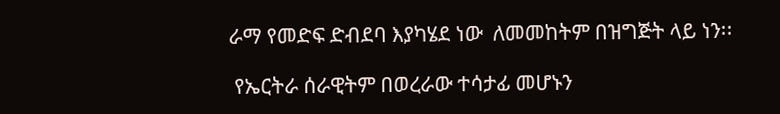ራማ የመድፍ ድብደባ እያካሄደ ነው  ለመመከትም በዝግጅት ላይ ነን፡፡

 የኤርትራ ሰራዊትም በወረራው ተሳታፊ መሆኑን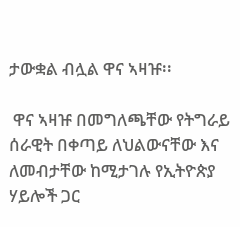ታውቋል ብሏል ዋና ኣዛዡ፡፡

 ዋና ኣዛዡ በመግለጫቸው የትግራይ ሰራዊት በቀጣይ ለህልውናቸው እና ለመብታቸው ከሚታገሉ የኢትዮጵያ ሃይሎች ጋር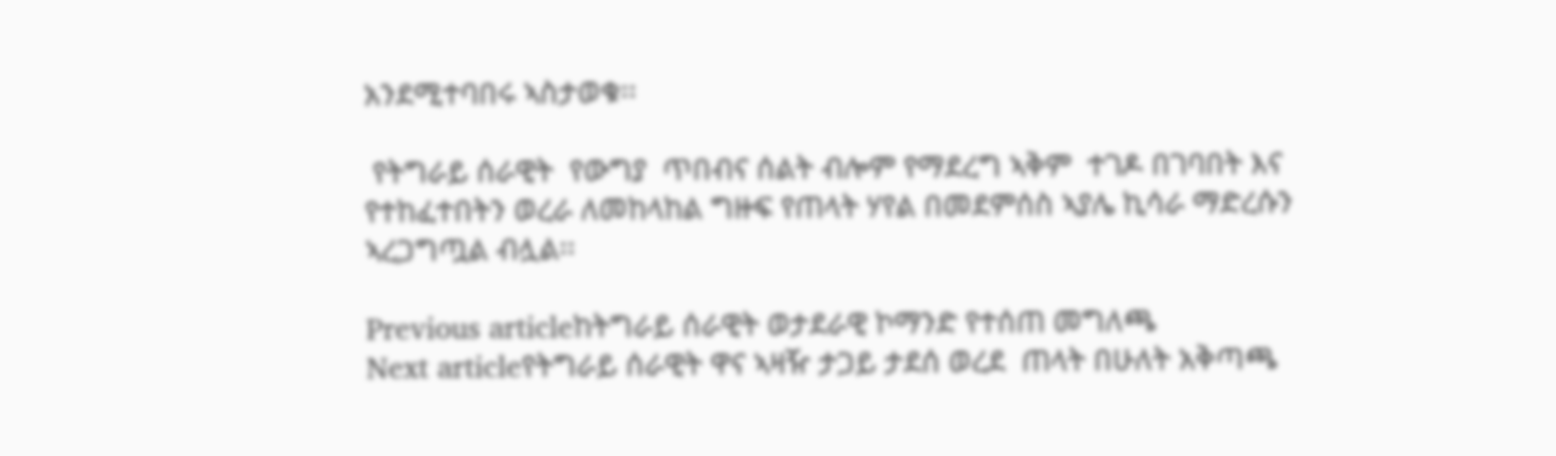አንደሚተባበሩ ኣስታወቁ፡፡

 የትግራይ ሰራዊት  የውግያ  ጥበብና ሰልት ብሎም የማደረግ ኣቅም  ተገዶ በገባበት እና የተከፈተበትን ወረራ ለመከላከል ግዙፍ የጠላት ሃየል በመደምሰስ ኣያሌ ኪሳራ ማድረሱን ኣረጋግጧል ብሏል፡፡

Previous articleከትግራይ ሰራዊት ወታደራዊ ኮማንድ የተሰጠ መግለጫ
Next articleየትግራይ ሰራዊት ዋና ኣዛዥ ታጋይ ታደሰ ወረደ  ጠላት በሁለት አቅጣጫ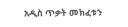አዲስ ጥቃት መክፈቱን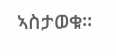ኣስታወቁ፡፡